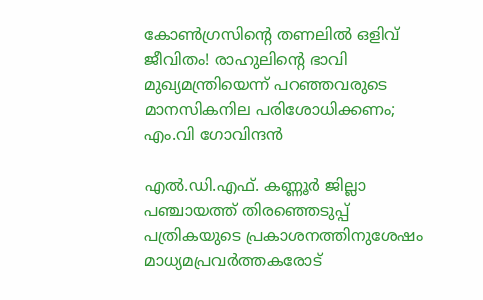കോൺഗ്രസിൻ്റെ തണലിൽ ഒളിവ് ജീവിതം! രാഹുലിന്റെ ഭാവി മുഖ്യമന്ത്രിയെന്ന് പറഞ്ഞവരുടെ മാനസികനില പരിശോധിക്കണം; എം.വി ഗോവിന്ദൻ

എൽ.ഡി.എഫ്. കണ്ണൂർ ജില്ലാ പഞ്ചായത്ത്‌ തിരഞ്ഞെടുപ്പ് പത്രികയുടെ പ്രകാശനത്തിനുശേഷം മാധ്യമപ്രവർത്തകരോട്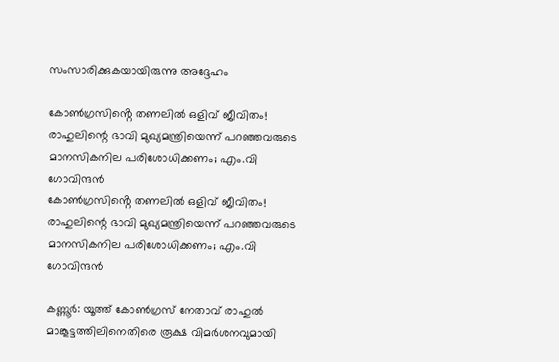സംസാരിക്കുകയായിരുന്നു അദ്ദേഹം

കോൺഗ്രസിൻ്റെ തണലിൽ ഒളിവ് ജീവിതം! രാഹുലിന്റെ ഭാവി മുഖ്യമന്ത്രിയെന്ന് പറഞ്ഞവരുടെ മാനസികനില പരിശോധിക്കണം; എം.വി ഗോവിന്ദൻ
കോൺഗ്രസിൻ്റെ തണലിൽ ഒളിവ് ജീവിതം! രാഹുലിന്റെ ഭാവി മുഖ്യമന്ത്രിയെന്ന് പറഞ്ഞവരുടെ മാനസികനില പരിശോധിക്കണം; എം.വി ഗോവിന്ദൻ

കണ്ണൂർ: യൂത്ത് കോൺഗ്രസ് നേതാവ് രാഹുൽ മാങ്കൂട്ടത്തിലിനെതിരെ രൂക്ഷ വിമർശനവുമായി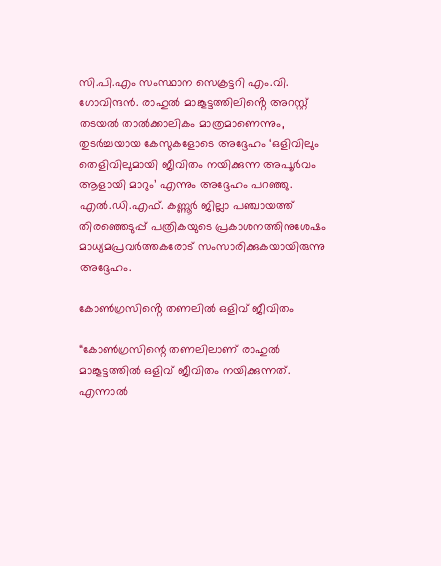സി.പി.എം സംസ്ഥാന സെക്രട്ടറി എം.വി. ഗോവിന്ദൻ. രാഹുൽ മാങ്കൂട്ടത്തിലിൻ്റെ അറസ്റ്റ് തടയൽ താൽക്കാലികം മാത്രമാണെന്നും, തുടർച്ചയായ കേസുകളോടെ അദ്ദേഹം ‘ഒളിവിലും തെളിവിലുമായി ജീവിതം നയിക്കുന്ന അപൂർവം ആളായി മാറും’ എന്നും അദ്ദേഹം പറഞ്ഞു. എൽ.ഡി.എഫ്. കണ്ണൂർ ജില്ലാ പഞ്ചായത്ത്‌ തിരഞ്ഞെടുപ്പ് പത്രികയുടെ പ്രകാശനത്തിനുശേഷം മാധ്യമപ്രവർത്തകരോട് സംസാരിക്കുകയായിരുന്നു അദ്ദേഹം.

കോൺഗ്രസിൻ്റെ തണലിൽ ഒളിവ് ജീവിതം

“കോൺഗ്രസിന്റെ തണലിലാണ് രാഹുൽ മാങ്കൂട്ടത്തിൽ ഒളിവ് ജീവിതം നയിക്കുന്നത്. എന്നാൽ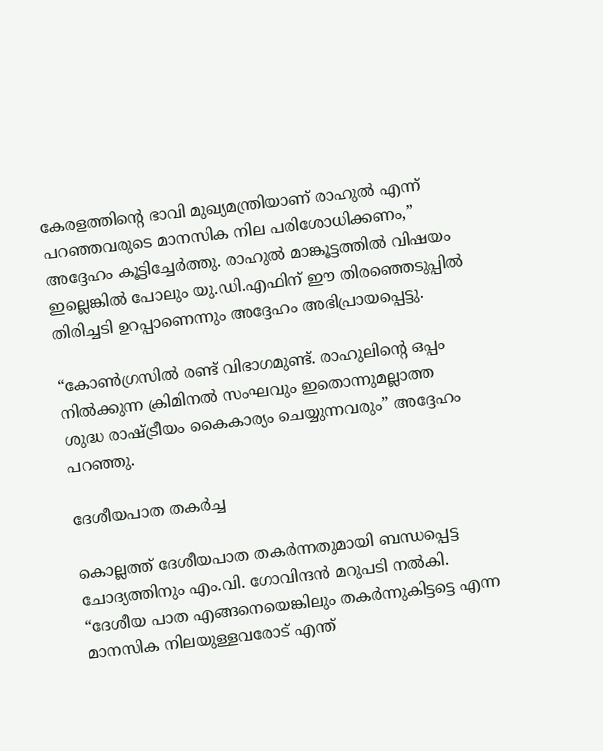കേരളത്തിന്റെ ഭാവി മുഖ്യമന്ത്രിയാണ് രാഹുൽ എന്ന് പറഞ്ഞവരുടെ മാനസിക നില പരിശോധിക്കണം,” അദ്ദേഹം കൂട്ടിച്ചേർത്തു. രാഹുൽ മാങ്കൂട്ടത്തിൽ വിഷയം ഇല്ലെങ്കിൽ പോലും യു.ഡി.എഫിന് ഈ തിരഞ്ഞെടുപ്പിൽ തിരിച്ചടി ഉറപ്പാണെന്നും അദ്ദേഹം അഭിപ്രായപ്പെട്ടു.

“കോൺഗ്രസിൽ രണ്ട് വിഭാഗമുണ്ട്. രാഹുലിന്റെ ഒപ്പം നിൽക്കുന്ന ക്രിമിനൽ സംഘവും ഇതൊന്നുമല്ലാത്ത ശുദ്ധ രാഷ്ട്രീയം കൈകാര്യം ചെയ്യുന്നവരും” അദ്ദേഹം പറഞ്ഞു.

ദേശീയപാത തകർച്ച

കൊല്ലത്ത് ദേശീയപാത തകർന്നതുമായി ബന്ധപ്പെട്ട ചോദ്യത്തിനും എം.വി. ഗോവിന്ദൻ മറുപടി നൽകി. “ദേശീയ പാത എങ്ങനെയെങ്കിലും തകർന്നുകിട്ടട്ടെ എന്ന മാനസിക നിലയുള്ളവരോട് എന്ത്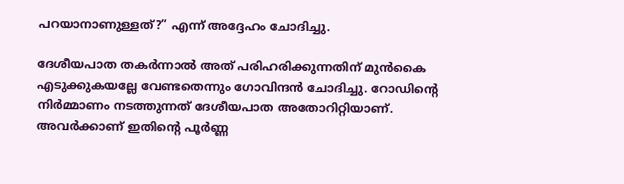പറയാനാണുള്ളത്?” എന്ന് അദ്ദേഹം ചോദിച്ചു.

ദേശീയപാത തകർന്നാൽ അത് പരിഹരിക്കുന്നതിന് മുൻകൈ എടുക്കുകയല്ലേ വേണ്ടതെന്നും ഗോവിന്ദൻ ചോദിച്ചു. റോഡിന്റെ നിർമ്മാണം നടത്തുന്നത് ദേശീയപാത അതോറിറ്റിയാണ്. അവർക്കാണ് ഇതിൻ്റെ പൂർണ്ണ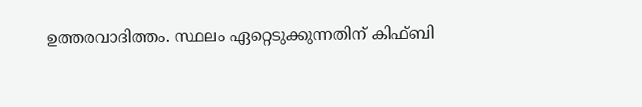ഉത്തരവാദിത്തം. സ്ഥലം ഏറ്റെടുക്കുന്നതിന് കിഫ്ബി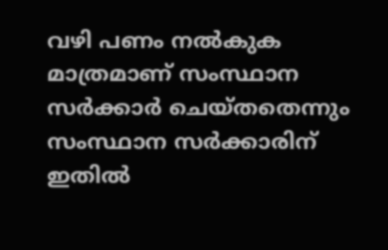വഴി പണം നൽകുക മാത്രമാണ് സംസ്ഥാന സർക്കാർ‍ ചെയ്തതെന്നും സംസ്ഥാന സർക്കാരിന് ഇതിൽ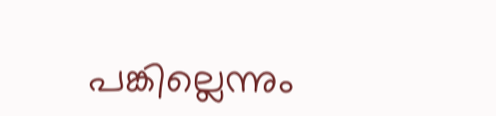പങ്കില്ലെന്നും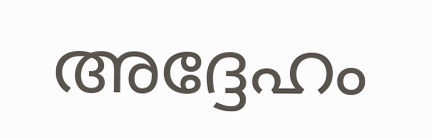അദ്ദേഹം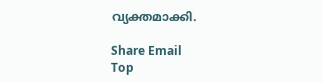വ്യക്തമാക്കി.

Share Email
Top